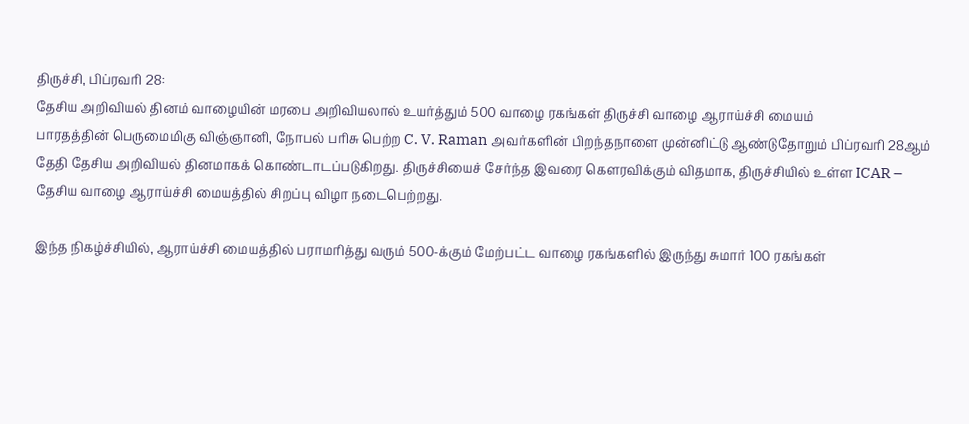திருச்சி, பிப்ரவரி 28:
தேசிய அறிவியல் தினம் வாழையின் மரபை அறிவியலால் உயர்த்தும் 500 வாழை ரகங்கள் திருச்சி வாழை ஆராய்ச்சி மையம்
பாரதத்தின் பெருமைமிகு விஞ்ஞானி, நோபல் பரிசு பெற்ற C. V. Raman அவர்களின் பிறந்தநாளை முன்னிட்டு ஆண்டுதோறும் பிப்ரவரி 28ஆம் தேதி தேசிய அறிவியல் தினமாகக் கொண்டாடப்படுகிறது. திருச்சியைச் சேர்ந்த இவரை கௌரவிக்கும் விதமாக, திருச்சியில் உள்ள ICAR – தேசிய வாழை ஆராய்ச்சி மையத்தில் சிறப்பு விழா நடைபெற்றது.

இந்த நிகழ்ச்சியில், ஆராய்ச்சி மையத்தில் பராமரித்து வரும் 500-க்கும் மேற்பட்ட வாழை ரகங்களில் இருந்து சுமார் 100 ரகங்கள்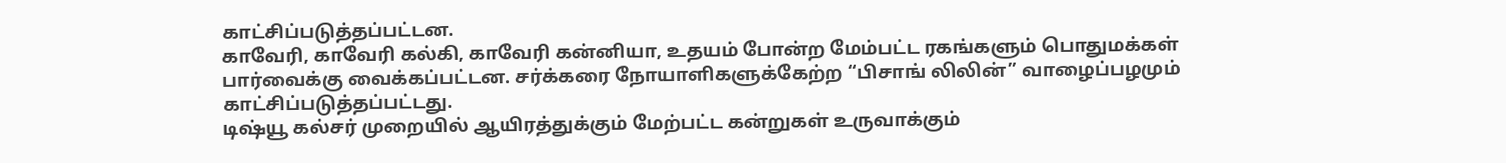காட்சிப்படுத்தப்பட்டன.
காவேரி, காவேரி கல்கி, காவேரி கன்னியா, உதயம் போன்ற மேம்பட்ட ரகங்களும் பொதுமக்கள் பார்வைக்கு வைக்கப்பட்டன. சர்க்கரை நோயாளிகளுக்கேற்ற “பிசாங் லிலின்” வாழைப்பழமும் காட்சிப்படுத்தப்பட்டது.
டிஷ்யூ கல்சர் முறையில் ஆயிரத்துக்கும் மேற்பட்ட கன்றுகள் உருவாக்கும்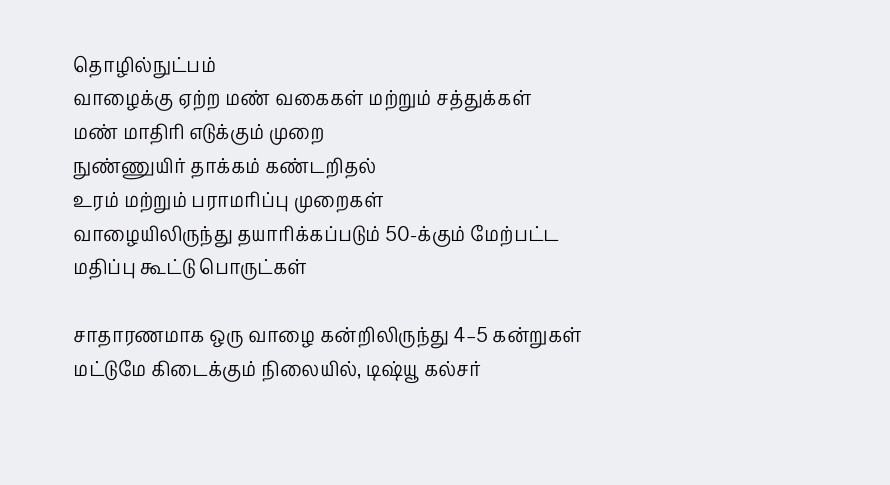தொழில்நுட்பம்
வாழைக்கு ஏற்ற மண் வகைகள் மற்றும் சத்துக்கள்
மண் மாதிரி எடுக்கும் முறை
நுண்ணுயிர் தாக்கம் கண்டறிதல்
உரம் மற்றும் பராமரிப்பு முறைகள்
வாழையிலிருந்து தயாரிக்கப்படும் 50-க்கும் மேற்பட்ட மதிப்பு கூட்டு பொருட்கள்

சாதாரணமாக ஒரு வாழை கன்றிலிருந்து 4–5 கன்றுகள் மட்டுமே கிடைக்கும் நிலையில், டிஷ்யூ கல்சர்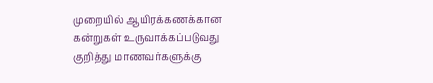முறையில் ஆயிரக்கணக்கான கன்றுகள் உருவாக்கப்படுவது குறித்து மாணவர்களுக்கு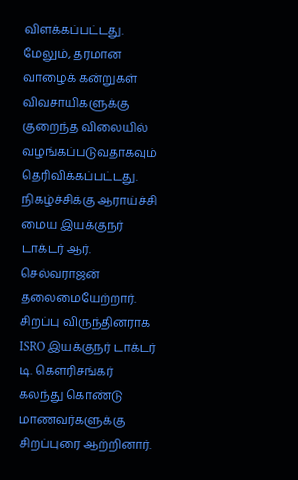விளக்கப்பட்டது. மேலும், தரமான வாழைக் கன்றுகள் விவசாயிகளுக்கு குறைந்த விலையில் வழங்கப்படுவதாகவும் தெரிவிக்கப்பட்டது.
நிகழ்ச்சிக்கு ஆராய்ச்சி மைய இயக்குநர் டாக்டர் ஆர். செல்வராஜன் தலைமையேற்றார்.
சிறப்பு விருந்தினராக ISRO இயக்குநர் டாக்டர் டி. கௌரிசங்கர் கலந்து கொண்டு மாணவர்களுக்கு சிறப்புரை ஆற்றினார்.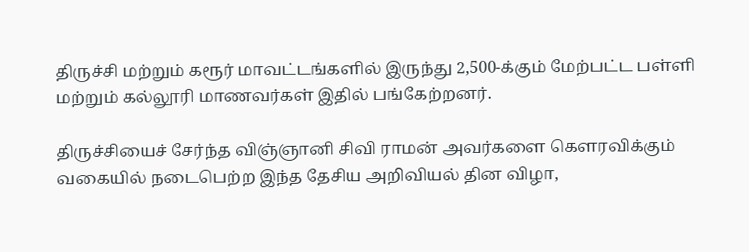திருச்சி மற்றும் கரூர் மாவட்டங்களில் இருந்து 2,500-க்கும் மேற்பட்ட பள்ளி மற்றும் கல்லூரி மாணவர்கள் இதில் பங்கேற்றனர்.

திருச்சியைச் சேர்ந்த விஞ்ஞானி சிவி ராமன் அவர்களை கௌரவிக்கும் வகையில் நடைபெற்ற இந்த தேசிய அறிவியல் தின விழா,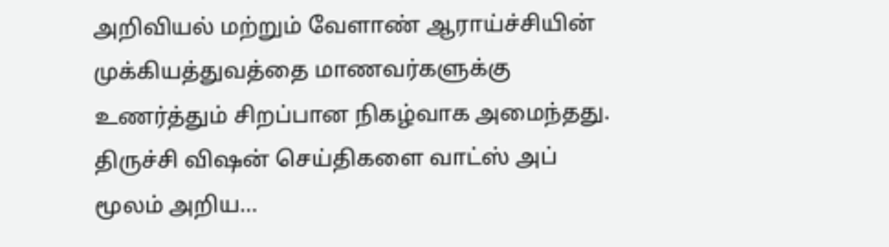அறிவியல் மற்றும் வேளாண் ஆராய்ச்சியின் முக்கியத்துவத்தை மாணவர்களுக்கு உணர்த்தும் சிறப்பான நிகழ்வாக அமைந்தது.
திருச்சி விஷன் செய்திகளை வாட்ஸ் அப் மூலம் அறிய…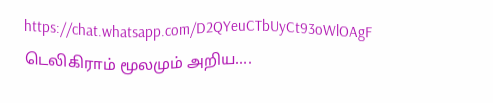https://chat.whatsapp.com/D2QYeuCTbUyCt93oWlOAgF
டெலிகிராம் மூலமும் அறிய….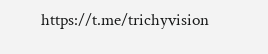https://t.me/trichyvision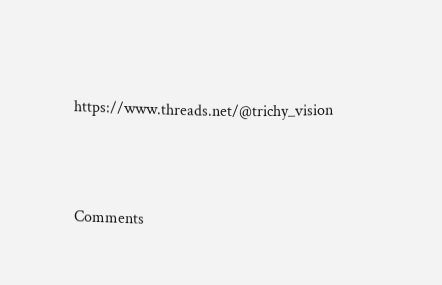https://www.threads.net/@trichy_vision



Comments